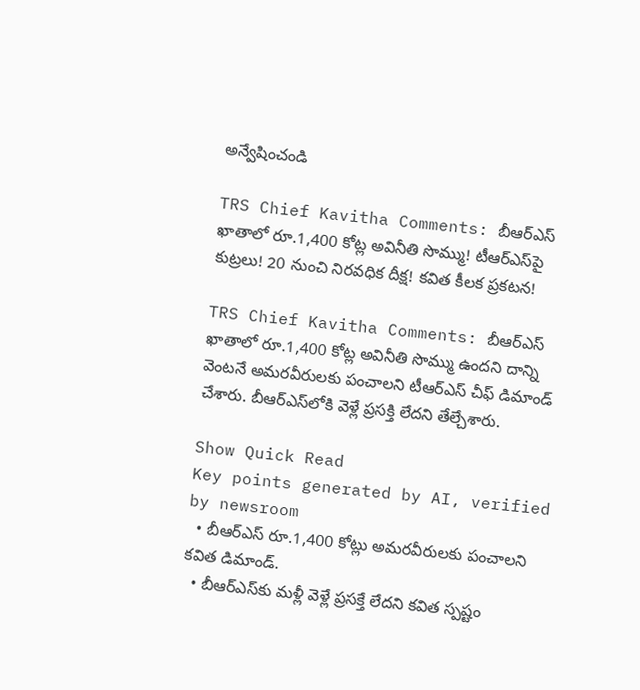అన్వేషించండి

TRS Chief Kavitha Comments: బీఆర్ఎస్ ఖాతాలో రూ.1,400 కోట్ల అవినీతి సొమ్ము! టీఆర్‌ఎస్‌పై కుట్రలు! 20 నుంచి నిరవధిక దీక్ష! కవిత కీలక ప్రకటన!

TRS Chief Kavitha Comments: బీఆర్ఎస్ ఖాతాలో రూ.1,400 కోట్ల అవినీతి సొమ్ము ఉందని దాన్ని వెంటనే అమరవీరులకు పంచాలని టీఆర్‌ఎస్ చీఫ్‌ డిమాండ్ చేశారు. బీఆర్‌ఎస్‌లోకి వెళ్లే ప్రసక్తి లేదని తేల్చేశారు.

Show Quick Read
Key points generated by AI, verified by newsroom
  • బీఆర్ఎస్ రూ.1,400 కోట్లు అమరవీరులకు పంచాలని కవిత డిమాండ్.
  • బీఆర్ఎస్‌కు మళ్లీ వెళ్లే ప్రసక్తే లేదని కవిత స్పష్టం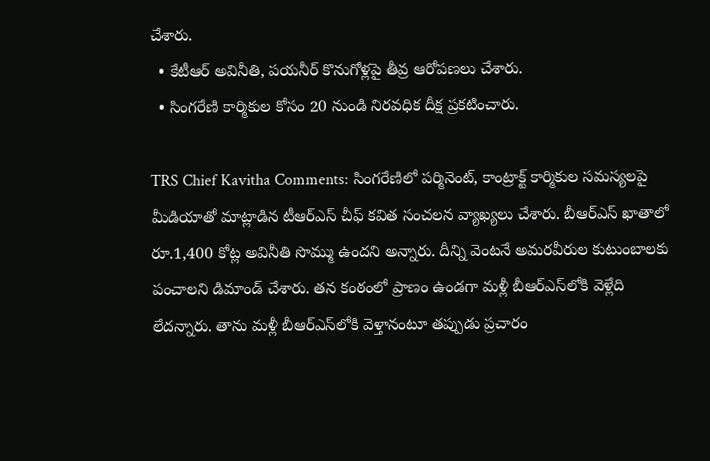చేశారు.
  • కేటీఆర్ అవినీతి, పయనీర్ కొనుగోళ్లపై తీవ్ర ఆరోపణలు చేశారు.
  • సింగరేణి కార్మికుల కోసం 20 నుండి నిరవధిక దీక్ష ప్రకటించారు.

TRS Chief Kavitha Comments: సింగరేణిలో పర్మినెంట్, కాంట్రాక్ట్ కార్మికుల సమస్యలపై  మీడియాతో మాట్లాడిన టీఆర్‌ఎస్ చీఫ్‌ కవిత సంచలన వ్యాఖ్యలు చేశారు. బీఆర్ఎస్ ఖాతాలో రూ.1,400 కోట్ల అవినీతి సొమ్ము ఉందని అన్నారు. దీన్ని వెంటనే అమరవీరుల కుటుంబాలకు పంచాలని డిమాండ్ చేశారు. తన కంఠంలో ప్రాణం ఉండగా మళ్లీ బీఆర్ఎస్‌లోకి వెళ్లేది లేదన్నారు. తాను మళ్లీ బీఆర్ఎస్‌లోకి వెళ్తానంటూ తప్పుడు ప్రచారం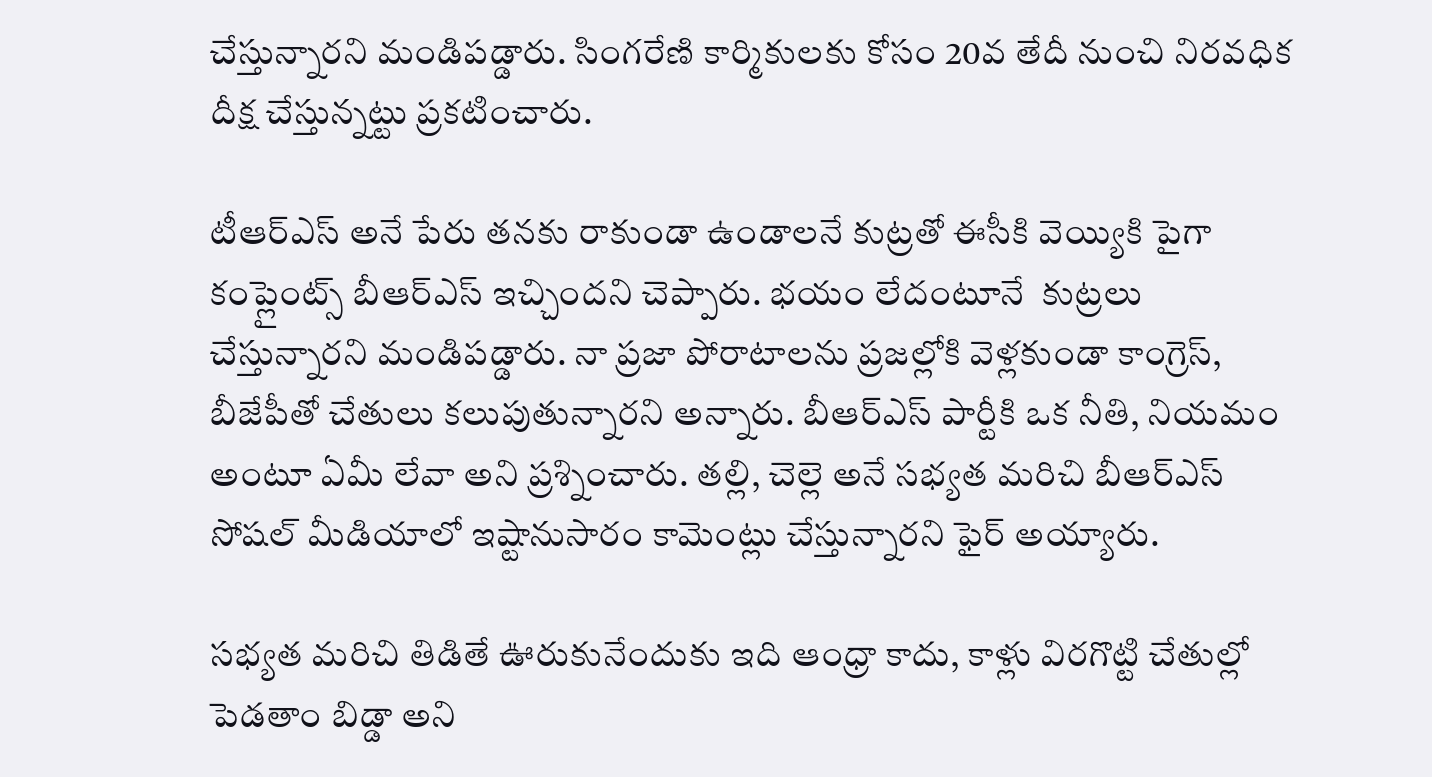చేస్తున్నారని మండిపడ్డారు. సింగరేణి కార్మికులకు కోసం 20వ తేదీ నుంచి నిరవధిక దీక్ష చేస్తున్నట్టు ప్రకటించారు.

టీఆర్ఎస్ అనే పేరు తనకు రాకుండా ఉండాలనే కుట్రతో ఈసీకి వెయ్యికి పైగా కంప్లైంట్స్ బీఆర్‌ఎస్ ఇచ్చిందని చెప్పారు. భయం లేదంటూనే  కుట్రలు చేస్తున్నారని మండిపడ్డారు. నా ప్రజా పోరాటాలను ప్రజల్లోకి వెళ్లకుండా కాంగ్రెస్, బీజేపీతో చేతులు కలుపుతున్నారని అన్నారు. బీఆర్ఎస్ పార్టీకి ఒక నీతి, నియమం అంటూ ఏమీ లేవా అని ప్రశ్నించారు. తల్లి, చెల్లె అనే సభ్యత మరిచి బీఆర్ఎస్ సోషల్ మీడియాలో ఇష్టానుసారం కామెంట్లు చేస్తున్నారని ఫైర్ అయ్యారు.

సభ్యత మరిచి తిడితే ఊరుకునేందుకు ఇది ఆంధ్రా కాదు, కాళ్లు విరగొట్టి చేతుల్లో పెడతాం బిడ్డా అని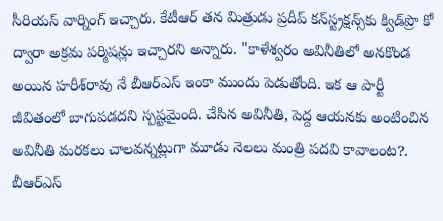సీరియస్ వార్నింగ్ ఇచ్చారు. కేటీఆర్ తన మిత్రుడు ప్రదీప్ కన్‌స్ట్రక్షన్స్‌కు క్విడ్‌ప్రొ కో ద్వారా అక్రమ పర్మిషన్లు ఇచ్చారని అన్నారు. "కాళేశ్వరం అవినీతిలో అనకొండ అయిన హరీశ్‌రావు నే బీఆర్ఎస్ ఇంకా ముందు పెడుతోంది. ఇక ఆ పార్టీ జీవితంలో బాగుపడదని స్పష్టమైంది. చేసిన అవినీతి, పెద్ద ఆయనకు అంటించిన అవినీతి మరకలు చాలవన్నట్లుగా మూడు నెలలు మంత్రి పదవి కావాలంట?. బీఆర్ఎస్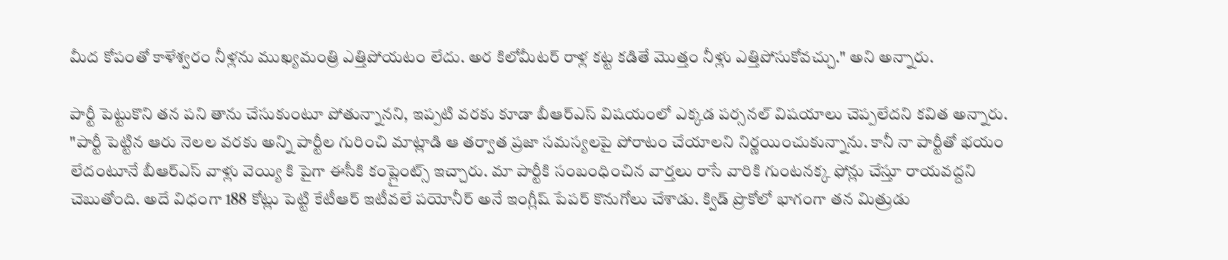మీద కోపంతో కాళేశ్వరం నీళ్లను ముఖ్యమంత్రి ఎత్తిపోయటం లేదు. అర కిలోమీటర్ రాళ్ల కట్ట కడితే మొత్తం నీళ్లు ఎత్తిపోసుకోవచ్చు." అని అన్నారు.

పార్టీ పెట్టుకొని తన పని తాను చేసుకుంటూ పోతున్నానని, ఇప్పటి వరకు కూడా బీఆర్ఎస్ విషయంలో ఎక్కడ పర్సనల్ విషయాలు చెప్పలేదని కవిత అన్నారు. "పార్టీ పెట్టిన ఆరు నెలల వరకు అన్ని పార్టీల గురించి మాట్లాడి ఆ తర్వాత ప్రజా సమస్యలపై పోరాటం చేయాలని నిర్ణయించుకున్నాను. కానీ నా పార్టీతో భయం లేదంటూనే బీఆర్ఎస్ వాళ్లు వెయ్యి కి పైగా ఈసీకి కంప్లైంట్స్ ఇచ్చారు. మా పార్టీకి సంబంధించిన వార్తలు రాసే వారికి గుంటనక్క ఫోన్లు చేస్తూ రాయవద్దని చెబుతోంది. అదే విధంగా 188 కోట్లు పెట్టి కేటీఆర్ ఇటీవలే పయోనీర్ అనే ఇంగ్లీష్ పేపర్ కొనుగోలు చేశాడు. క్విడ్ ప్రొకోలో భాగంగా తన మిత్రుడు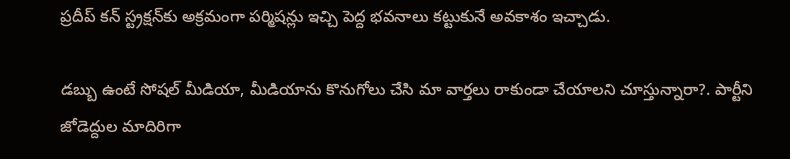ప్రదీప్ కన్ స్ట్రక్షన్‌కు అక్రమంగా పర్మిషన్లు ఇచ్చి పెద్ద భవనాలు కట్టుకునే అవకాశం ఇచ్చాడు.

డబ్బు ఉంటే సోషల్ మీడియా, మీడియాను కొనుగోలు చేసి మా వార్తలు రాకుండా చేయాలని చూస్తున్నారా?. పార్టీని జోడెద్దుల మాదిరిగా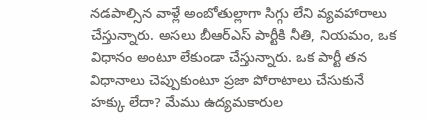నడపాల్సిన వాళ్లే అంబోతుల్లాగా సిగ్గు లేని వ్యవహారాలు చేస్తున్నారు. అసలు బీఆర్ఎస్ పార్టీకి నీతి, నియమం, ఒక విధానం అంటూ లేకుండా చేస్తున్నారు. ఒక పార్టీ తన విధానాలు చెప్పుకుంటూ ప్రజా పోరాటాలు చేసుకునే హక్కు లేదా? మేము ఉద్యమకారుల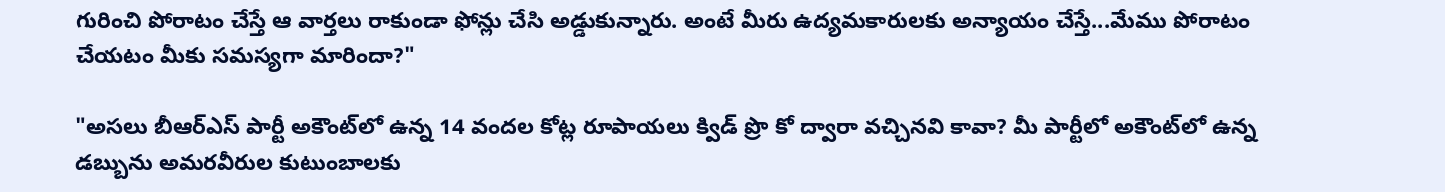గురించి పోరాటం చేస్తే ఆ వార్తలు రాకుండా ఫోన్లు చేసి అడ్డుకున్నారు. అంటే మీరు ఉద్యమకారులకు అన్యాయం చేస్తే...మేము పోరాటం చేయటం మీకు సమస్యగా మారిందా?"

"అసలు బీఆర్ఎస్ పార్టీ అకౌంట్‌లో ఉన్న 14 వందల కోట్ల రూపాయలు క్విడ్ ప్రొ కో ద్వారా వచ్చినవి కావా? మీ పార్టీలో అకౌంట్‌లో ఉన్న డబ్బును అమరవీరుల కుటుంబాలకు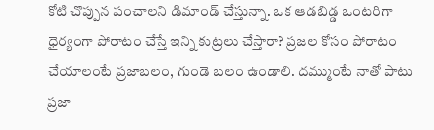కోటి చొప్పున పంచాలని డిమాండ్ చేస్తున్నా. ఒక ఆడబిడ్డ ఒంటరిగా ధైర్యంగా పోరాటం చేస్తే ఇన్ని కుట్రలు చేస్తారా? ప్రజల కోసం పోరాటం చేయాలంటే ప్రజాబలం, గుండె బలం ఉండాలి. దమ్ముంటే నాతో పాటు ప్రజా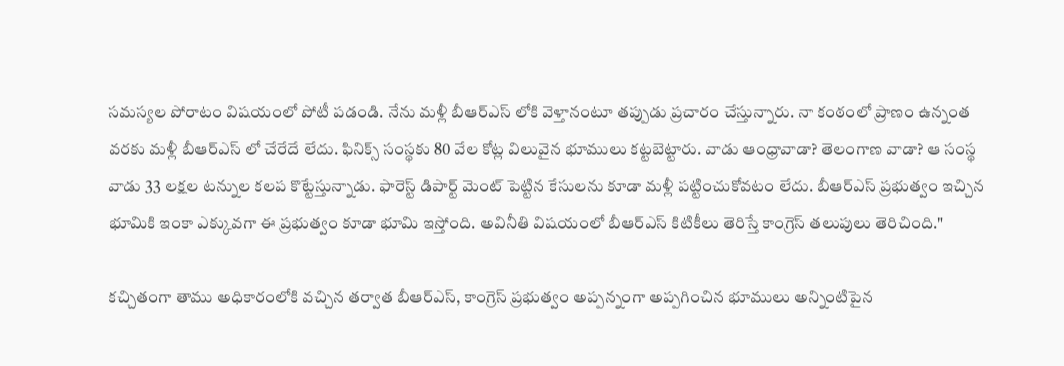సమస్యల పోరాటం విషయంలో పోటీ పడండి. నేను మళ్లీ బీఆర్ఎస్ లోకి వెళ్తానంటూ తప్పుడు ప్రచారం చేస్తున్నారు. నా కంఠంలో ప్రాణం ఉన్నంత వరకు మళ్లీ బీఆర్ఎస్ లో చేరేదే లేదు. ఫినిక్స్ సంస్థకు 80 వేల కోట్ల విలువైన భూములు కట్టబెట్టారు. వాడు ఆంధ్రావాడా? తెలంగాణ వాడా? ఆ సంస్థ వాడు 33 లక్షల టన్నుల కలప కొట్టేస్తున్నాడు. ఫారెస్ట్ డిపార్ట్ మెంట్ పెట్టిన కేసులను కూడా మళ్లీ పట్టించుకోవటం లేదు. బీఆర్ఎస్ ప్రభుత్వం ఇచ్చిన భూమికి ఇంకా ఎక్కువగా ఈ ప్రభుత్వం కూడా భూమి ఇస్తోంది. అవినీతి విషయంలో బీఆర్ఎస్ కిటికీలు తెరిస్తే కాంగ్రెస్ తలుపులు తెరిచింది."

కచ్చితంగా తాము అధికారంలోకి వచ్చిన తర్వాత బీఆర్ఎస్, కాంగ్రెస్ ప్రభుత్వం అప్పన్నంగా అప్పగించిన భూములు అన్నింటిపైన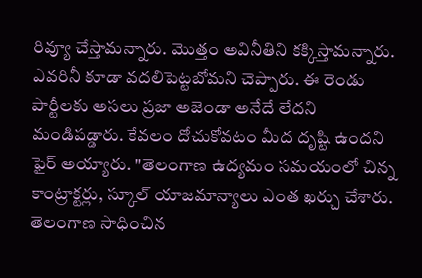రివ్యూ చేస్తామన్నారు. మొత్తం అవినీతిని కక్కిస్తామన్నారు. ఎవరినీ కూడా వదలిపెట్టబోమని చెప్పారు. ఈ రెండు పార్టీలకు అసలు ప్రజా అజెండా అనేదే లేదని మండిపడ్డారు. కేవలం దోచుకోవటం మీద దృష్టి ఉందని ఫైర్ అయ్యారు. "తెలంగాణ ఉద్యమం సమయంలో చిన్న కాంట్రాక్టర్లు, స్కూల్ యాజమాన్యాలు ఎంత ఖర్చు చేశారు. తెలంగాణ సాధించిన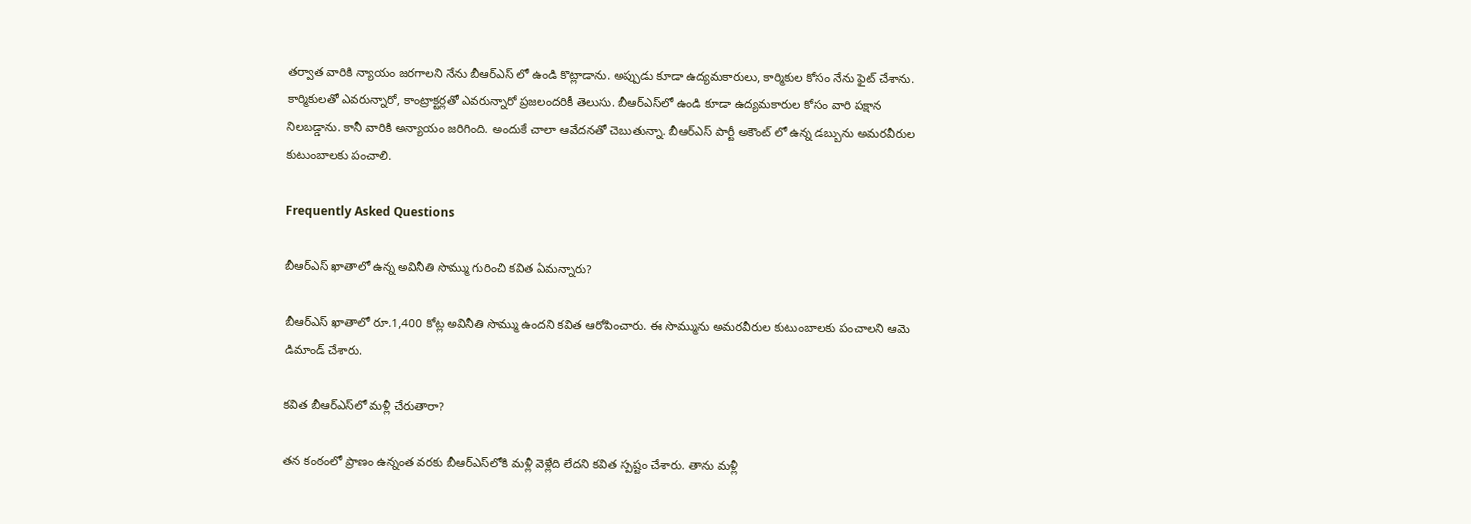తర్వాత వారికి న్యాయం జరగాలని నేను బీఆర్ఎస్ లో ఉండి కొట్లాడాను. అప్పుడు కూడా ఉద్యమకారులు, కార్మికుల కోసం నేను ఫైట్ చేశాను. కార్మికులతో ఎవరున్నారో, కాంట్రాక్టర్లతో ఎవరున్నారో ప్రజలందరికీ తెలుసు. బీఆర్ఎస్‌లో ఉండి కూడా ఉద్యమకారుల కోసం వారి పక్షాన నిలబడ్డాను. కానీ వారికి అన్యాయం జరిగింది. అందుకే చాలా ఆవేదనతో చెబుతున్నా. బీఆర్ఎస్ పార్టీ అకౌంట్ లో ఉన్న డబ్బును అమరవీరుల కుటుంబాలకు పంచాలి.

Frequently Asked Questions

బీఆర్ఎస్ ఖాతాలో ఉన్న అవినీతి సొమ్ము గురించి కవిత ఏమన్నారు?

బీఆర్ఎస్ ఖాతాలో రూ.1,400 కోట్ల అవినీతి సొమ్ము ఉందని కవిత ఆరోపించారు. ఈ సొమ్మును అమరవీరుల కుటుంబాలకు పంచాలని ఆమె డిమాండ్ చేశారు.

కవిత బీఆర్ఎస్‌లో మళ్లీ చేరుతారా?

తన కంఠంలో ప్రాణం ఉన్నంత వరకు బీఆర్ఎస్‌లోకి మళ్లీ వెళ్లేది లేదని కవిత స్పష్టం చేశారు. తాను మళ్లీ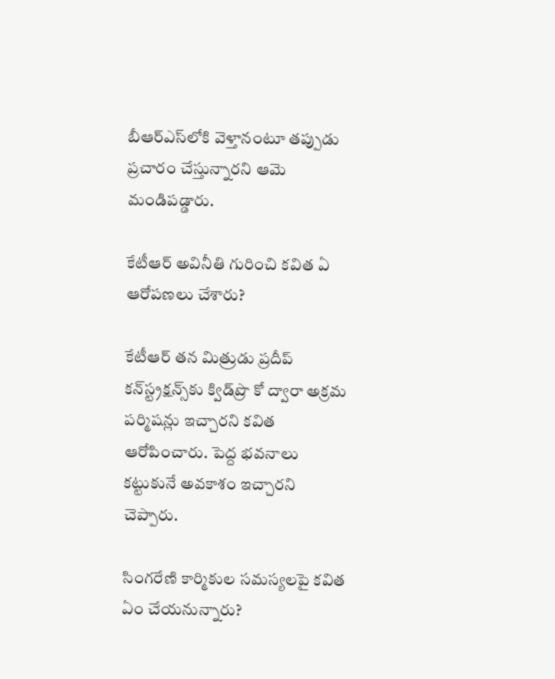బీఆర్ఎస్‌లోకి వెళ్తానంటూ తప్పుడు ప్రచారం చేస్తున్నారని ఆమె మండిపడ్డారు.

కేటీఆర్ అవినీతి గురించి కవిత ఏ ఆరోపణలు చేశారు?

కేటీఆర్ తన మిత్రుడు ప్రదీప్ కన్‌స్ట్రక్షన్స్‌కు క్విడ్‌ప్రొ కో ద్వారా అక్రమ పర్మిషన్లు ఇచ్చారని కవిత ఆరోపించారు. పెద్ద భవనాలు కట్టుకునే అవకాశం ఇచ్చారని చెప్పారు.

సింగరేణి కార్మికుల సమస్యలపై కవిత ఏం చేయనున్నారు?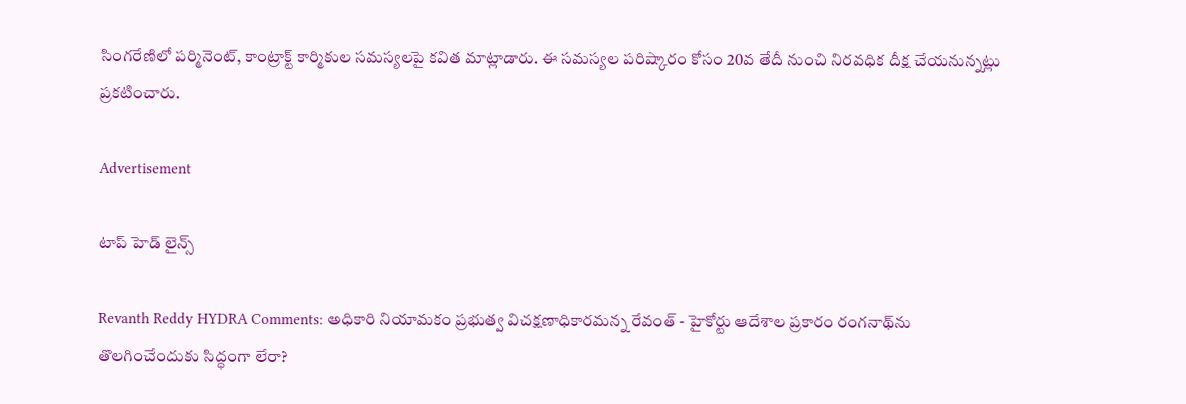సింగరేణిలో పర్మినెంట్, కాంట్రాక్ట్ కార్మికుల సమస్యలపై కవిత మాట్లాడారు. ఈ సమస్యల పరిష్కారం కోసం 20వ తేదీ నుంచి నిరవధిక దీక్ష చేయనున్నట్లు ప్రకటించారు.

Advertisement

టాప్ హెడ్ లైన్స్

Revanth Reddy HYDRA Comments: అధికారి నియామకం ప్రభుత్వ విచక్షణాధికారమన్న రేవంత్ - హైకోర్టు ఆదేశాల ప్రకారం రంగనాథ్‌ను తొలగించేందుకు సిద్ధంగా లేరా?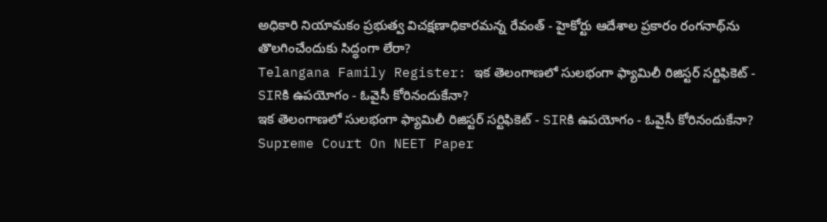అధికారి నియామకం ప్రభుత్వ విచక్షణాధికారమన్న రేవంత్ - హైకోర్టు ఆదేశాల ప్రకారం రంగనాథ్‌ను తొలగించేందుకు సిద్ధంగా లేరా?
Telangana Family Register: ఇక తెలంగాణలో సులభంగా ఫ్యామిలీ రిజిస్టర్ సర్టిఫికెట్ - SIRకి ఉపయోగం - ఓవైసీ కోరినందుకేనా?
ఇక తెలంగాణలో సులభంగా ఫ్యామిలీ రిజిస్టర్ సర్టిఫికెట్ - SIRకి ఉపయోగం - ఓవైసీ కోరినందుకేనా?
Supreme Court On NEET Paper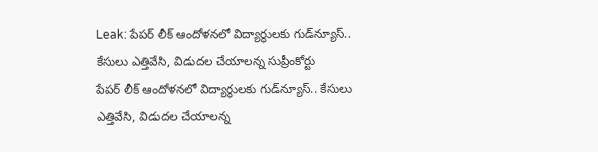Leak: పేపర్ లీక్ ఆందోళనలో విద్యార్థులకు గుడ్‌న్యూస్.. కేసులు ఎత్తివేసి, విడుదల చేయాలన్న సుప్రీంకోర్టు
పేపర్ లీక్ ఆందోళనలో విద్యార్థులకు గుడ్‌న్యూస్.. కేసులు ఎత్తివేసి, విడుదల చేయాలన్న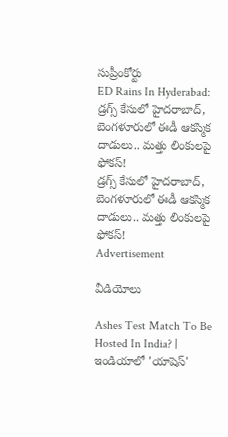సుప్రీంకోర్టు
ED Rains In Hyderabad: డ్రగ్స్ కేసులో హైదరాబాద్, బెంగళూరులో ఈడీ ఆకస్మిక దాడులు.. మత్తు లింకులపై ఫోకస్!
డ్రగ్స్ కేసులో హైదరాబాద్, బెంగళూరులో ఈడీ ఆకస్మిక దాడులు.. మత్తు లింకులపై ఫోకస్!
Advertisement

వీడియోలు

Ashes Test Match To Be Hosted In India? | ఇండియాలో 'యాషెస్'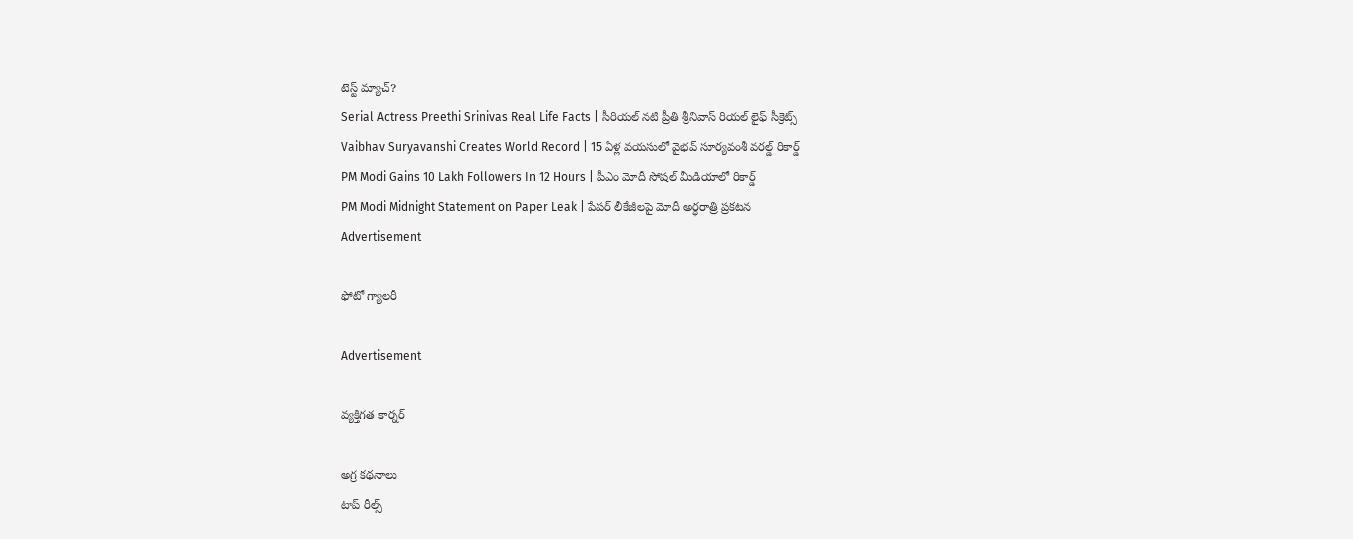టెస్ట్ మ్యాచ్?
Serial Actress Preethi Srinivas Real Life Facts | సీరియల్ నటి ప్రీతి శ్రీనివాస్ రియల్ లైఫ్ సీక్రెట్స్
Vaibhav Suryavanshi Creates World Record | 15 ఏళ్ల వయసులో వైభవ్ సూర్యవంశీ వరల్డ్ రికార్డ్
PM Modi Gains 10 Lakh Followers In 12 Hours | పీఎం మోదీ సోషల్ మీడియాలో రికార్డ్
PM Modi Midnight Statement on Paper Leak | పేపర్ లీకేజీలపై మోదీ అర్ధరాత్రి ప్రకటన
Advertisement

ఫోటో గ్యాలరీ

Advertisement

వ్యక్తిగత కార్నర్

అగ్ర కథనాలు
టాప్ రీల్స్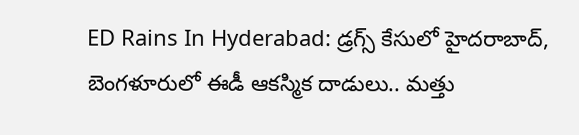ED Rains In Hyderabad: డ్రగ్స్ కేసులో హైదరాబాద్, బెంగళూరులో ఈడీ ఆకస్మిక దాడులు.. మత్తు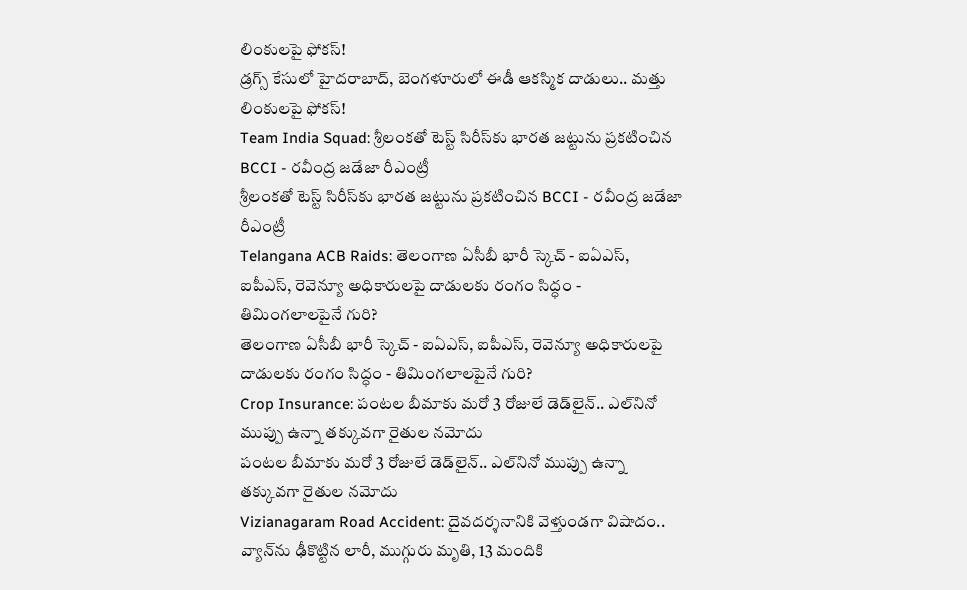లింకులపై ఫోకస్!
డ్రగ్స్ కేసులో హైదరాబాద్, బెంగళూరులో ఈడీ ఆకస్మిక దాడులు.. మత్తు లింకులపై ఫోకస్!
Team India Squad: శ్రీలంకతో టెస్ట్ సిరీస్‌కు భారత జట్టును ప్రకటించిన BCCI - రవీంద్ర జడేజా రీఎంట్రీ
శ్రీలంకతో టెస్ట్ సిరీస్‌కు భారత జట్టును ప్రకటించిన BCCI - రవీంద్ర జడేజా రీఎంట్రీ
Telangana ACB Raids: తెలంగాణ ఏసీబీ భారీ స్కెచ్ - ఐఏఎస్, ఐపీఎస్, రెవెన్యూ అధికారులపై దాడులకు రంగం సిద్ధం - తిమింగలాలపైనే గురి?
తెలంగాణ ఏసీబీ భారీ స్కెచ్ - ఐఏఎస్, ఐపీఎస్, రెవెన్యూ అధికారులపై దాడులకు రంగం సిద్ధం - తిమింగలాలపైనే గురి?
Crop Insurance: పంటల బీమాకు మరో 3 రోజులే డెడ్‌లైన్.. ఎల్‌నినో ముప్పు ఉన్నా తక్కువగా రైతుల నమోదు
పంటల బీమాకు మరో 3 రోజులే డెడ్‌లైన్.. ఎల్‌నినో ముప్పు ఉన్నా తక్కువగా రైతుల నమోదు
Vizianagaram Road Accident: దైవదర్శనానికి వెళ్తుండగా విషాదం.. వ్యాన్‌ను ఢీకొట్టిన లారీ, ముగ్గురు మృతి, 13 మందికి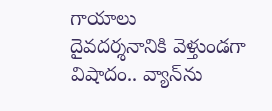గాయాలు
దైవదర్శనానికి వెళ్తుండగా విషాదం.. వ్యాన్‌ను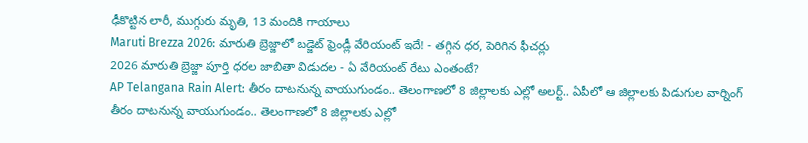ఢీకొట్టిన లారీ, ముగ్గురు మృతి, 13 మందికి గాయాలు
Maruti Brezza 2026: మారుతి బ్రెజ్జాలో బడ్జెట్‌ ఫ్రెండ్లీ వేరియంట్‌ ఇదే! - తగ్గిన ధర, పెరిగిన ఫీచర్లు
2026 మారుతి బ్రెజ్జా పూర్తి ధరల జాబితా విడుదల - ఏ వేరియంట్‌ రేటు ఎంతంటే?
AP Telangana Rain Alert: తీరం దాటనున్న వాయుగుండం.. తెలంగాణలో 8 జిల్లాలకు ఎల్లో అలర్ట్.. ఏపీలో ఆ జిల్లాలకు పిడుగుల వార్నింగ్
తీరం దాటనున్న వాయుగుండం.. తెలంగాణలో 8 జిల్లాలకు ఎల్లో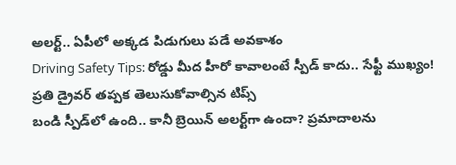అలర్ట్.. ఏపీలో అక్కడ పిడుగులు పడే అవకాశం
Driving Safety Tips: రోడ్డు మీద హీరో కావాలంటే స్పీడ్ కాదు.. సేఫ్టీ ముఖ్యం! ప్రతి డ్రైవర్ తప్పక తెలుసుకోవాల్సిన టిప్స్
బండి స్పీడ్‌లో ఉంది.. కానీ బ్రెయిన్‌ అలర్ట్‌గా ఉందా? ప్రమాదాలను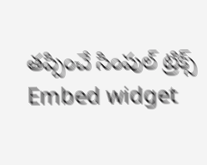తప్పించే సింపుల్ ట్రిక్స్
Embed widget